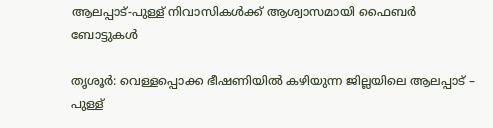ആലപ്പാട്-പുള്ള് നിവാസികള്‍ക്ക് ആശ്വാസമായി ഫൈബര്‍ ബോട്ടുകള്‍

തൃശൂര്‍: വെള്ളപ്പൊക്ക ഭീഷണിയില്‍ കഴിയുന്ന ജില്ലയിലെ ആലപ്പാട് – പുള്ള്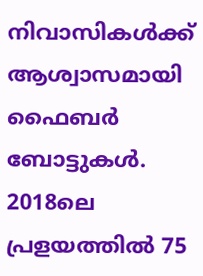നിവാസികള്‍ക്ക് ആശ്വാസമായി ഫൈബര്‍ ബോട്ടുകള്‍. 2018ലെ പ്രളയത്തില്‍ 75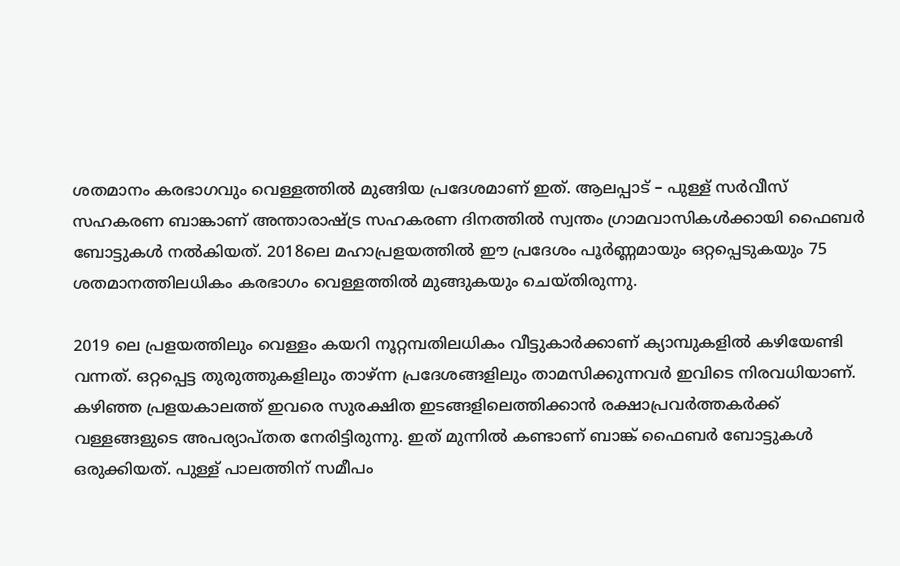ശതമാനം കരഭാഗവും വെള്ളത്തില്‍ മുങ്ങിയ പ്രദേശമാണ് ഇത്. ആലപ്പാട് – പുള്ള് സര്‍വീസ് സഹകരണ ബാങ്കാണ് അന്താരാഷ്ട്ര സഹകരണ ദിനത്തില്‍ സ്വന്തം ഗ്രാമവാസികള്‍ക്കായി ഫൈബര്‍ ബോട്ടുകള്‍ നല്‍കിയത്. 2018ലെ മഹാപ്രളയത്തില്‍ ഈ പ്രദേശം പൂര്‍ണ്ണമായും ഒറ്റപ്പെടുകയും 75 ശതമാനത്തിലധികം കരഭാഗം വെള്ളത്തില്‍ മുങ്ങുകയും ചെയ്തിരുന്നു.

2019 ലെ പ്രളയത്തിലും വെള്ളം കയറി നൂറ്റമ്പതിലധികം വീട്ടുകാര്‍ക്കാണ് ക്യാമ്പുകളില്‍ കഴിയേണ്ടി വന്നത്. ഒറ്റപ്പെട്ട തുരുത്തുകളിലും താഴ്ന്ന പ്രദേശങ്ങളിലും താമസിക്കുന്നവര്‍ ഇവിടെ നിരവധിയാണ്. കഴിഞ്ഞ പ്രളയകാലത്ത് ഇവരെ സുരക്ഷിത ഇടങ്ങളിലെത്തിക്കാന്‍ രക്ഷാപ്രവര്‍ത്തകര്‍ക്ക് വള്ളങ്ങളുടെ അപര്യാപ്തത നേരിട്ടിരുന്നു. ഇത് മുന്നില്‍ കണ്ടാണ് ബാങ്ക് ഫൈബര്‍ ബോട്ടുകള്‍ ഒരുക്കിയത്. പുള്ള് പാലത്തിന് സമീപം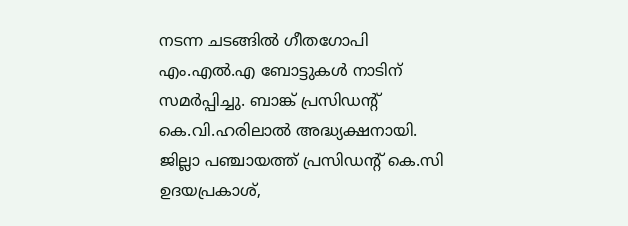നടന്ന ചടങ്ങില്‍ ഗീതഗോപി എം.എല്‍.എ ബോട്ടുകള്‍ നാടിന് സമര്‍പ്പിച്ചു. ബാങ്ക് പ്രസിഡന്റ് കെ.വി.ഹരിലാല്‍ അദ്ധ്യക്ഷനായി. ജില്ലാ പഞ്ചായത്ത് പ്രസിഡന്റ് കെ.സി ഉദയപ്രകാശ്,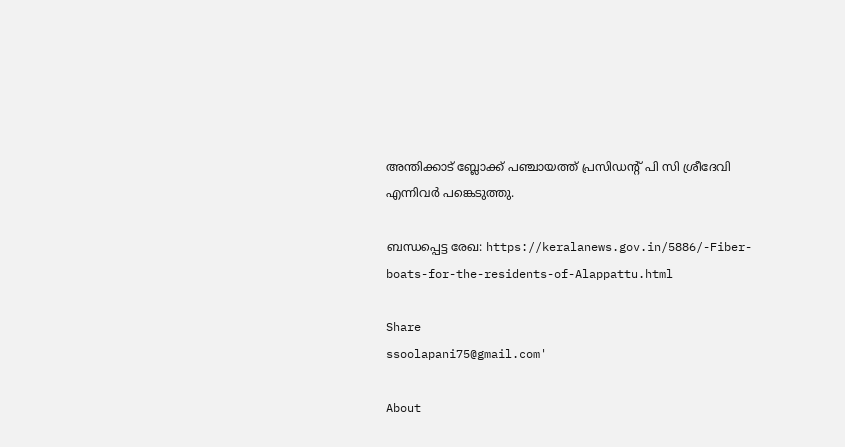അന്തിക്കാട് ബ്ലോക്ക് പഞ്ചായത്ത് പ്രസിഡന്റ് പി സി ശ്രീദേവി എന്നിവര്‍ പങ്കെടുത്തു.

ബന്ധപ്പെട്ട രേഖ: https://keralanews.gov.in/5886/-Fiber-boats-for-the-residents-of-Alappattu.html

Share
ssoolapani75@gmail.com'

About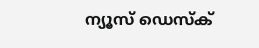ന്യൂസ് ഡെസ്ക്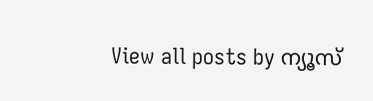View all posts by ന്യൂസ്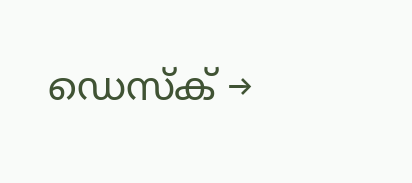ഡെസ്ക് →